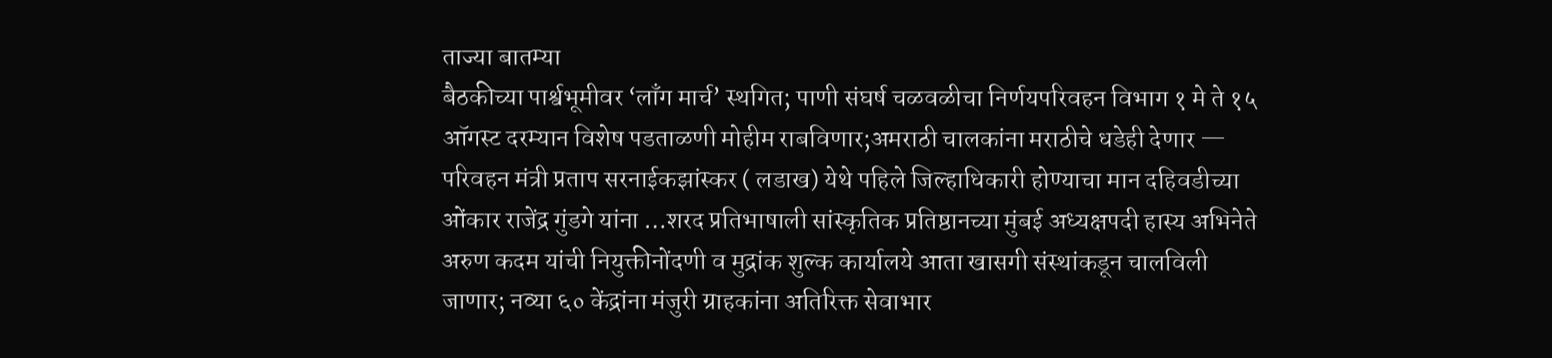ताज्या बातम्या
बैठकीच्या पार्श्वभूमीवर ‘लाँग मार्च’ स्थगित; पाणी संघर्ष चळवळीचा निर्णयपरिवहन विभाग १ मे ते १५ ऑगस्ट दरम्यान विशेष पडताळणी मोहीम राबविणार;अमराठी चालकांना मराठीचे धडेही देणार — परिवहन मंत्री प्रताप सरनाईकझांस्कर ( लडाख) येथे पहिले जिल्हाधिकारी होण्याचा मान दहिवडीच्या ओंकार राजेंद्र गुंडगे यांना …शरद प्रतिभाषाली सांस्कृतिक प्रतिष्ठानच्या मुंबई अध्यक्षपदी हास्य अभिनेते अरुण कदम यांची नियुक्तीनोंदणी व मुद्रांक शुल्क कार्यालये आता खासगी संस्थांकडून चालविली जाणार; नव्या ६० केंद्रांना मंजुरी ग्राहकांना अतिरिक्त सेवाभार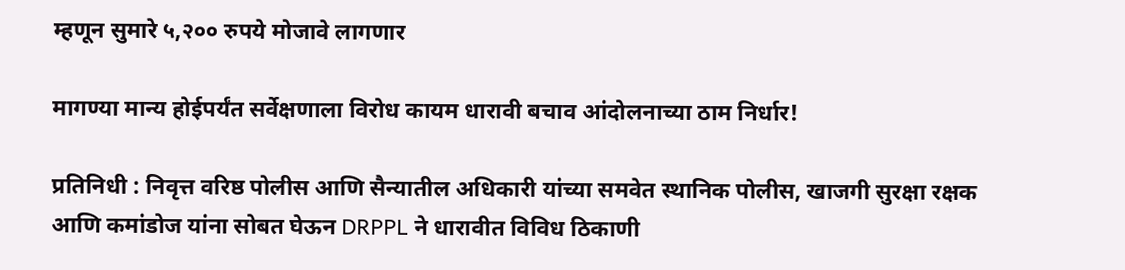म्हणून सुमारे ५,२०० रुपये मोजावे लागणार

मागण्या मान्य होईपर्यंत सर्वेक्षणाला विरोध कायम धारावी बचाव आंदोलनाच्या ठाम निर्धार!

प्रतिनिधी : निवृत्त वरिष्ठ पोलीस आणि सैन्यातील अधिकारी यांच्या समवेत स्थानिक पोलीस, खाजगी सुरक्षा रक्षक आणि कमांडोज यांना सोबत घेऊन DRPPL ने धारावीत विविध ठिकाणी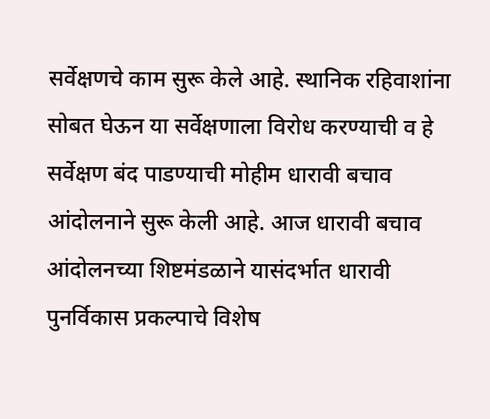सर्वेक्षणचे काम सुरू केले आहे. स्थानिक रहिवाशांना सोबत घेऊन या सर्वेक्षणाला विरोध करण्याची व हे सर्वेक्षण बंद पाडण्याची मोहीम धारावी बचाव आंदोलनाने सुरू केली आहे. आज धारावी बचाव आंदोलनच्या शिष्टमंडळाने यासंदर्भात धारावी पुनर्विकास प्रकल्पाचे विशेष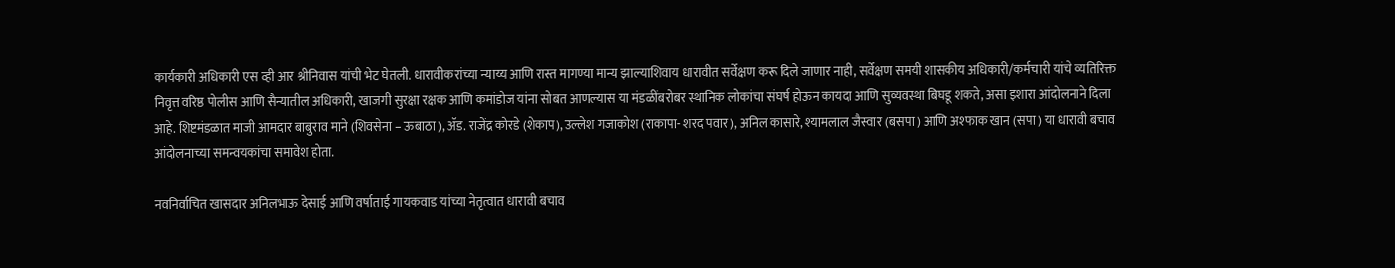कार्यकारी अधिकारी एस व्ही आर श्रीनिवास यांची भेट घेतली. धारावीकरांच्या न्याय्य आणि रास्त मागण्या मान्य झाल्याशिवाय धारावीत सर्वेक्षण करू दिले जाणार नाही, सर्वेक्षण समयी शासकीय अधिकारी/कर्मचारी यांचे व्यतिरिक्त निवृत्त वरिष्ठ पोलीस आणि सैन्यातील अधिकारी, खाजगी सुरक्षा रक्षक आणि कमांडोज यांना सोबत आणल्यास या मंडळींबरोबर स्थानिक लोकांचा संघर्ष होऊन कायदा आणि सुव्यवस्था बिघडू शकते, असा इशारा आंदोलनाने दिला आहे. शिष्टमंडळात माजी आमदार बाबुराव माने (शिवसेना – ऊबाठा), ॲड. राजेंद्र कोरडे (शेकाप), उल्लेश गजाकोश (राकापा- शरद पवार), अनिल कासारे, श्यामलाल जैस्वार (बसपा) आणि अश्फाक खान (सपा) या धारावी बचाव आंदोलनाच्या समन्वयकांचा समावेश होता.

नवनिर्वाचित खासदार अनिलभाऊ देसाई आणि वर्षाताई गायकवाड यांच्या नेतृत्वात धारावी बचाव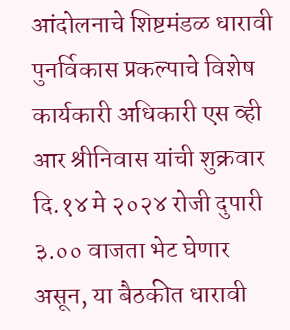आंदोलनाचे शिष्टमंडळ धारावी पुनर्विकास प्रकल्पाचे विशेष कार्यकारी अधिकारी एस व्ही आर श्रीनिवास यांची शुक्रवार दि.१४ मे २०२४ रोजी दुपारी ३.०० वाजता भेट घेणार असून, या बैठकीत धारावी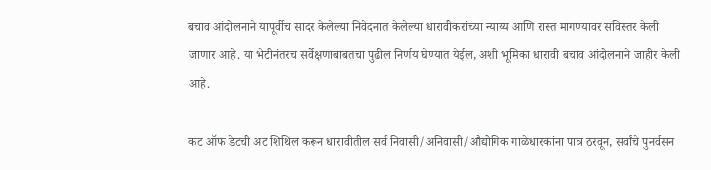बचाव आंदोलनाने यापूर्वीच सादर केलेल्या निवेदनात केलेल्या धारावीकरांच्या न्याय्य आणि रास्त मागण्यावर सविस्तर केली जाणार आहे. या भेटीनंतरच सर्वेक्षणाबाबतचा पुढील निर्णय घेण्यात येईल, अशी भूमिका धारावी बचाव आंदोलनाने जाहीर केली आहे.

कट ऑफ डेटची अट शिथिल करून धारावीतील सर्व निवासी/अनिवासी/औद्योगिक गाळेधारकांना पात्र ठरवून, सर्वांचे पुनर्वसन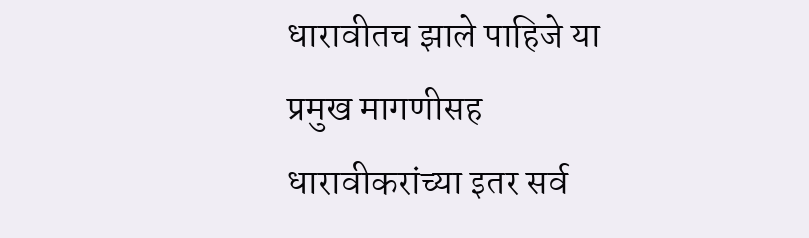धारावीतच झाले पाहिजे या प्रमुख मागणीसह धारावीकरांच्या इतर सर्व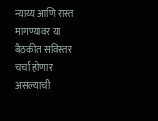न्याय्य आणि रास्त मागण्यावर या बैठकीत सविस्तर चर्चा होणार असल्याची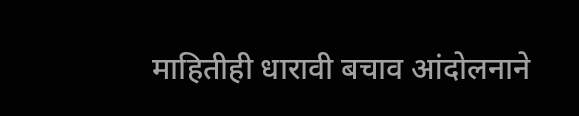माहितीही धारावी बचाव आंदोलनाने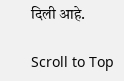दिली आहे.

Scroll to Top